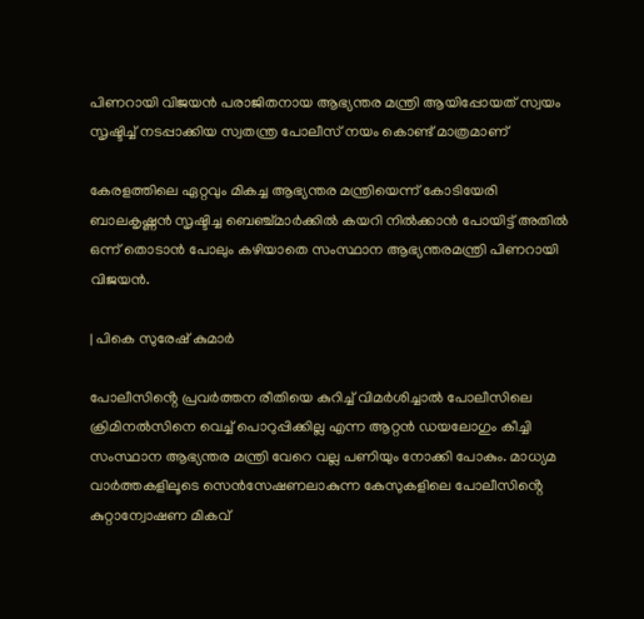പിണറായി വിജയൻ പരാജിതനായ ആഭ്യന്തര മന്ത്രി ആയിപ്പോയത് സ്വയം സൃഷ്ടിച്ച് നടപ്പാക്കിയ സ്വതന്ത്ര പോലീസ് നയം കൊണ്ട് മാത്രമാണ്

കേരളത്തിലെ ഏറ്റവും മികച്ച ആഭ്യന്തര മന്ത്രിയെന്ന് കോടിയേരി ബാലകൃഷ്ണൻ സൃഷ്ടിച്ച ബെഞ്ച്മാർക്കിൽ കയറി നിൽക്കാൻ പോയിട്ട് അതിൽ ഒന്ന് തൊടാൻ പോലും കഴിയാതെ സംസ്ഥാന ആഭ്യന്തരമന്ത്രി പിണറായി വിജയൻ.

| പികെ സുരേഷ് കുമാർ

പോലീസിൻ്റെ പ്രവർത്തന രീതിയെ കുറിച്ച് വിമർശിച്ചാൽ പോലീസിലെ ക്രിമിനൽസിനെ വെച്ച് പൊറുപ്പിക്കില്ല എന്ന ആറ്റൻ ഡയലോഗും കീച്ചി സംസ്ഥാന ആഭ്യന്തര മന്ത്രി വേറെ വല്ല പണിയും നോക്കി പോകും. മാധ്യമ വാർത്തകളിലൂടെ സെൻസേഷണലാകുന്ന കേസുകളിലെ പോലീസിൻ്റെ കുറ്റാന്വോഷണ മികവ്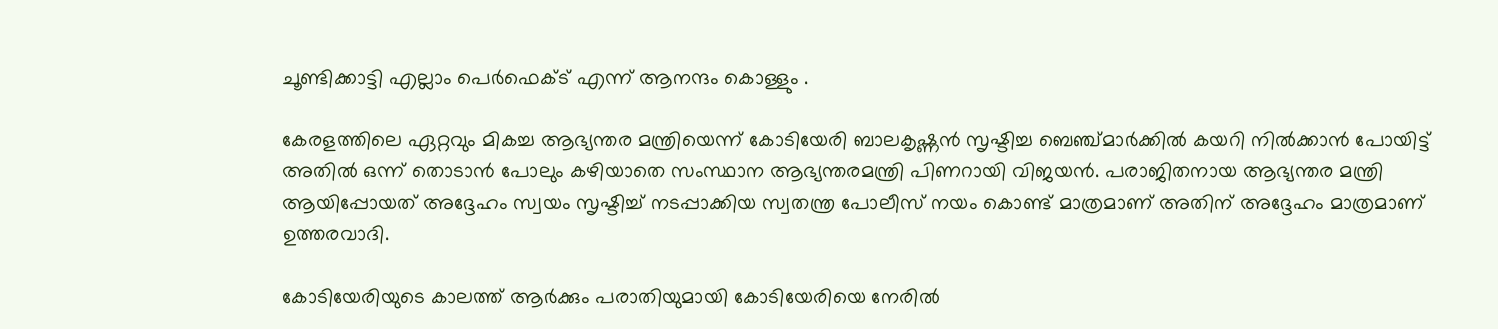ചൂണ്ടിക്കാട്ടി എല്ലാം പെർഫെക്ട് എന്ന് ആനന്ദം കൊള്ളും .

കേരളത്തിലെ ഏറ്റവും മികച്ച ആഭ്യന്തര മന്ത്രിയെന്ന് കോടിയേരി ബാലകൃഷ്ണൻ സൃഷ്ടിച്ച ബെഞ്ച്മാർക്കിൽ കയറി നിൽക്കാൻ പോയിട്ട് അതിൽ ഒന്ന് തൊടാൻ പോലും കഴിയാതെ സംസ്ഥാന ആഭ്യന്തരമന്ത്രി പിണറായി വിജയൻ. പരാജിതനായ ആഭ്യന്തര മന്ത്രി ആയിപ്പോയത് അദ്ദേഹം സ്വയം സൃഷ്ടിച്ച് നടപ്പാക്കിയ സ്വതന്ത്ര പോലീസ് നയം കൊണ്ട് മാത്രമാണ് അതിന് അദ്ദേഹം മാത്രമാണ് ഉത്തരവാദി.

കോടിയേരിയുടെ കാലത്ത് ആർക്കും പരാതിയുമായി കോടിയേരിയെ നേരിൽ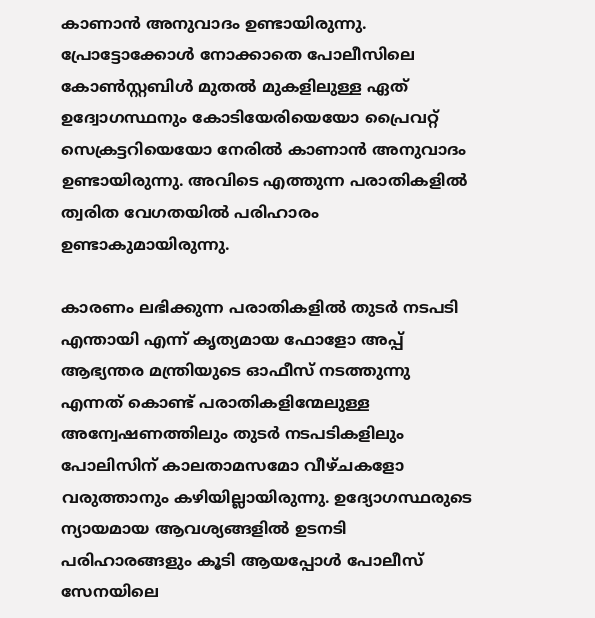കാണാൻ അനുവാദം ഉണ്ടായിരുന്നു. പ്രോട്ടോക്കോൾ നോക്കാതെ പോലീസിലെ കോൺസ്റ്റബിൾ മുതൽ മുകളിലുള്ള ഏത് ഉദ്വോഗസ്ഥനും കോടിയേരിയെയോ പ്രൈവറ്റ് സെക്രട്ടറിയെയോ നേരിൽ കാണാൻ അനുവാദം ഉണ്ടായിരുന്നു. അവിടെ എത്തുന്ന പരാതികളിൽ ത്വരിത വേഗതയിൽ പരിഹാരം ഉണ്ടാകുമായിരുന്നു.

കാരണം ലഭിക്കുന്ന പരാതികളിൽ തുടർ നടപടി എന്തായി എന്ന് കൃത്യമായ ഫോളോ അപ്പ് ആഭ്യന്തര മന്ത്രിയുടെ ഓഫീസ് നടത്തുന്നു എന്നത് കൊണ്ട് പരാതികളിന്മേലുള്ള അന്വേഷണത്തിലും തുടർ നടപടികളിലും പോലിസിന് കാലതാമസമോ വീഴ്ചകളോ വരുത്താനും കഴിയില്ലായിരുന്നു. ഉദ്യോഗസ്ഥരുടെ ന്യായമായ ആവശ്യങ്ങളിൽ ഉടനടി പരിഹാരങ്ങളും കൂടി ആയപ്പോൾ പോലീസ് സേനയിലെ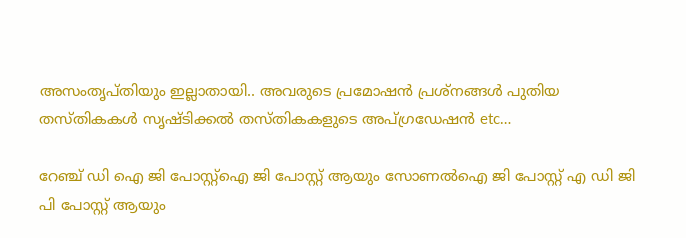അസംതൃപ്തിയും ഇല്ലാതായി.. അവരുടെ പ്രമോഷൻ പ്രശ്നങ്ങൾ പുതിയ തസ്തികകൾ സൃഷ്ടിക്കൽ തസ്തികകളുടെ അപ്ഗ്രഡേഷൻ etc…

റേഞ്ച് ഡി ഐ ജി പോസ്റ്റ്ഐ ജി പോസ്റ്റ് ആയും സോണൽഐ ജി പോസ്റ്റ് എ ഡി ജി പി പോസ്റ്റ് ആയും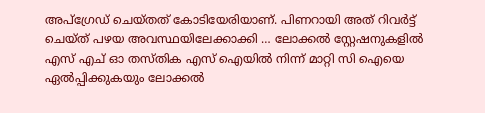അപ്ഗ്രേഡ് ചെയ്തത് കോടിയേരിയാണ്. പിണറായി അത് റിവർട്ട് ചെയ്ത് പഴയ അവസ്ഥയിലേക്കാക്കി … ലോക്കൽ സ്റ്റേഷനുകളിൽ എസ് എച് ഓ തസ്തിക എസ് ഐയിൽ നിന്ന് മാറ്റി സി ഐയെ ഏൽപ്പിക്കുകയും ലോക്കൽ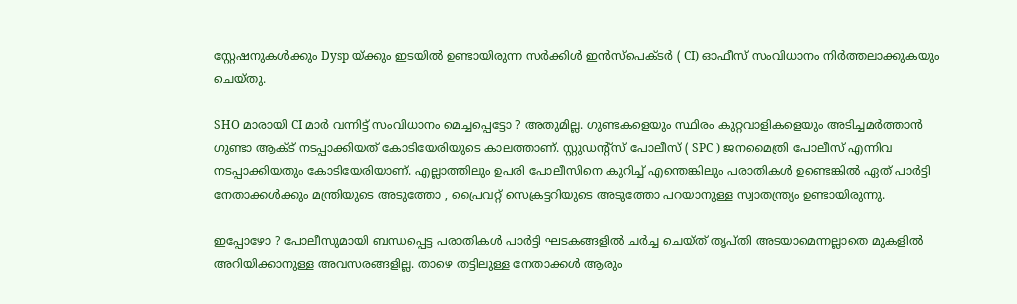സ്റ്റേഷനുകൾക്കും Dysp യ്ക്കും ഇടയിൽ ഉണ്ടായിരുന്ന സർക്കിൾ ഇൻസ്പെക്ടർ ( CI) ഓഫീസ് സംവിധാനം നിർത്തലാക്കുകയും ചെയ്തു.

SHO മാരായി CI മാർ വന്നിട്ട് സംവിധാനം മെച്ചപ്പെട്ടോ ? അതുമില്ല. ഗുണ്ടകളെയും സ്ഥിരം കുറ്റവാളികളെയും അടിച്ചമർത്താൻ ഗുണ്ടാ ആക്ട് നടപ്പാക്കിയത് കോടിയേരിയുടെ കാലത്താണ്. സ്റ്റുഡൻ്റ്സ് പോലീസ് ( SPC ) ജനമൈത്രി പോലീസ് എന്നിവ നടപ്പാക്കിയതും കോടിയേരിയാണ്. എല്ലാത്തിലും ഉപരി പോലീസിനെ കുറിച്ച് എന്തെങ്കിലും പരാതികൾ ഉണ്ടെങ്കിൽ ഏത് പാർട്ടി നേതാക്കൾക്കും മന്ത്രിയുടെ അടുത്തോ , പ്രൈവറ്റ് സെക്രട്ടറിയുടെ അടുത്തോ പറയാനുള്ള സ്വാതന്ത്ര്യം ഉണ്ടായിരുന്നു.

ഇപ്പോഴോ ? പോലീസുമായി ബന്ധപ്പെട്ട പരാതികൾ പാർട്ടി ഘടകങ്ങളിൽ ചർച്ച ചെയ്ത് തൃപ്തി അടയാമെന്നല്ലാതെ മുകളിൽ അറിയിക്കാനുള്ള അവസരങ്ങളില്ല. താഴെ തട്ടിലുള്ള നേതാക്കൾ ആരും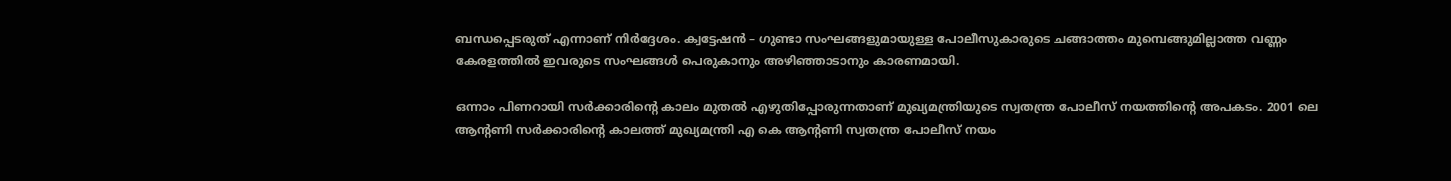ബന്ധപ്പെടരുത് എന്നാണ് നിർദ്ദേശം. ക്വട്ടേഷൻ – ഗുണ്ടാ സംഘങ്ങളുമായുള്ള പോലീസുകാരുടെ ചങ്ങാത്തം മുമ്പെങ്ങുമില്ലാത്ത വണ്ണം കേരളത്തിൽ ഇവരുടെ സംഘങ്ങൾ പെരുകാനും അഴിഞ്ഞാടാനും കാരണമായി.

ഒന്നാം പിണറായി സർക്കാരിൻ്റെ കാലം മുതൽ എഴുതിപ്പോരുന്നതാണ് മുഖ്യമന്ത്രിയുടെ സ്വതന്ത്ര പോലീസ് നയത്തിൻ്റെ അപകടം. 2001 ലെ ആൻ്റണി സർക്കാരിൻ്റെ കാലത്ത് മുഖ്യമന്ത്രി എ കെ ആൻ്റണി സ്വതന്ത്ര പോലീസ് നയം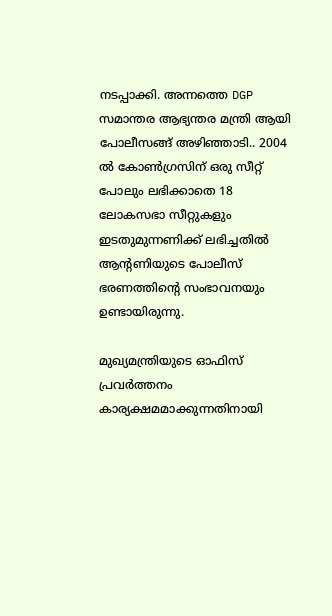നടപ്പാക്കി. അന്നത്തെ DGP സമാന്തര ആഭ്യന്തര മന്ത്രി ആയി പോലീസങ്ങ് അഴിഞ്ഞാടി.. 2004 ൽ കോൺഗ്രസിന് ഒരു സീറ്റ് പോലും ലഭിക്കാതെ 18 ലോകസഭാ സീറ്റുകളും ഇടതുമുന്നണിക്ക് ലഭിച്ചതിൽ ആൻ്റണിയുടെ പോലീസ് ഭരണത്തിൻ്റെ സംഭാവനയും ഉണ്ടായിരുന്നു.

മുഖ്യമന്ത്രിയുടെ ഓഫിസ് പ്രവർത്തനം കാര്യക്ഷമമാക്കുന്നതിനായി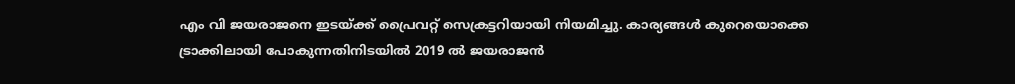എം വി ജയരാജനെ ഇടയ്ക്ക് പ്രൈവറ്റ് സെക്രട്ടറിയായി നിയമിച്ചു. കാര്യങ്ങൾ കുറെയൊക്കെ ട്രാക്കിലായി പോകുന്നതിനിടയിൽ 2019 ൽ ജയരാജൻ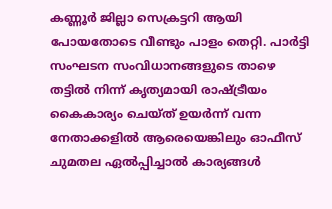കണ്ണൂർ ജില്ലാ സെക്രട്ടറി ആയി പോയതോടെ വീണ്ടും പാളം തെറ്റി. പാർട്ടി സംഘടന സംവിധാനങ്ങളുടെ താഴെ തട്ടിൽ നിന്ന് കൃത്യമായി രാഷ്ട്രീയം കൈകാര്യം ചെയ്ത് ഉയർന്ന് വന്ന നേതാക്കളിൽ ആരെയെങ്കിലും ഓഫീസ് ചുമതല ഏൽപ്പിച്ചാൽ കാര്യങ്ങൾ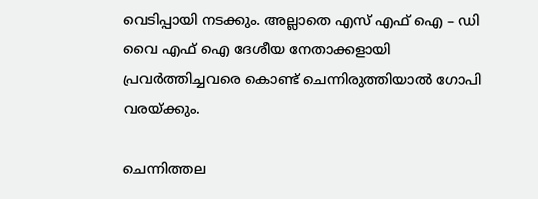വെടിപ്പായി നടക്കും. അല്ലാതെ എസ് എഫ് ഐ – ഡി വൈ എഫ് ഐ ദേശീയ നേതാക്കളായി പ്രവർത്തിച്ചവരെ കൊണ്ട് ചെന്നിരുത്തിയാൽ ഗോപി വരയ്ക്കും.

ചെന്നിത്തല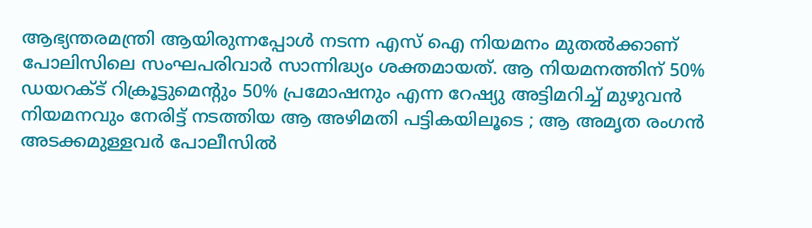ആഭ്യന്തരമന്ത്രി ആയിരുന്നപ്പോൾ നടന്ന എസ് ഐ നിയമനം മുതൽക്കാണ് പോലിസിലെ സംഘപരിവാർ സാന്നിദ്ധ്യം ശക്തമായത്. ആ നിയമനത്തിന് 50% ഡയറക്ട് റിക്രൂട്ടുമെൻ്റും 50% പ്രമോഷനും എന്ന റേഷ്യു അട്ടിമറിച്ച് മുഴുവൻ നിയമനവും നേരിട്ട് നടത്തിയ ആ അഴിമതി പട്ടികയിലൂടെ ; ആ അമൃത രംഗൻ അടക്കമുള്ളവർ പോലീസിൽ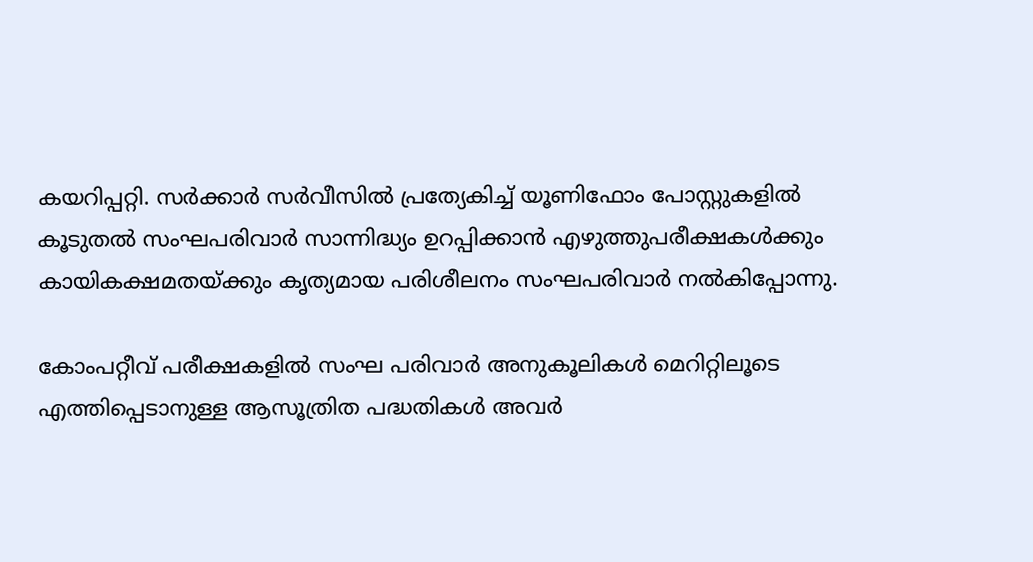കയറിപ്പറ്റി. സർക്കാർ സർവീസിൽ പ്രത്യേകിച്ച് യൂണിഫോം പോസ്റ്റുകളിൽ കൂടുതൽ സംഘപരിവാർ സാന്നിദ്ധ്യം ഉറപ്പിക്കാൻ എഴുത്തുപരീക്ഷകൾക്കും കായികക്ഷമതയ്ക്കും കൃത്യമായ പരിശീലനം സംഘപരിവാർ നൽകിപ്പോന്നു.

കോംപറ്റീവ് പരീക്ഷകളിൽ സംഘ പരിവാർ അനുകൂലികൾ മെറിറ്റിലൂടെ എത്തിപ്പെടാനുള്ള ആസൂത്രിത പദ്ധതികൾ അവർ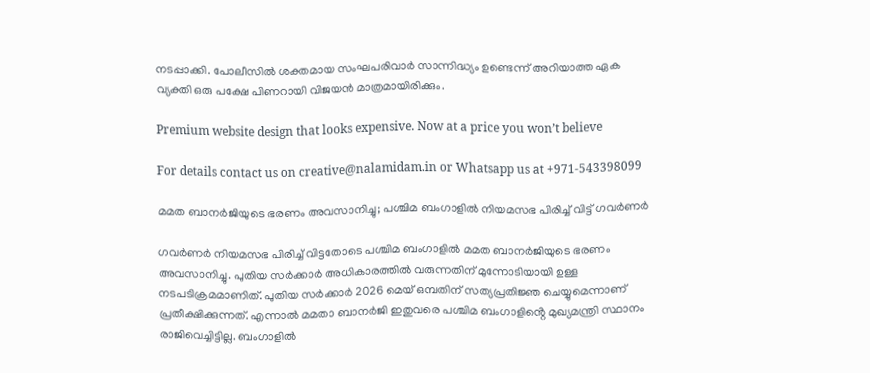നടപ്പാക്കി. പോലീസിൽ ശക്തമായ സംഘപരിവാർ സാന്നിദ്ധ്യം ഉണ്ടെന്ന് അറിയാത്ത ഏക വ്യക്തി ഒരു പക്ഷേ പിണറായി വിജയൻ മാത്രമായിരിക്കും.

Premium website design that looks expensive. Now at a price you won’t believe

For details contact us on creative@nalamidam.in or Whatsapp us at +971-543398099

മമത ബാനര്‍ജിയുടെ ഭരണം അവസാനിച്ചു; പശ്ചിമ ബംഗാളില്‍ നിയമസഭ പിരിച്ച് വിട്ട് ഗവര്‍ണര്‍

ഗവര്‍ണര്‍ നിയമസഭ പിരിച്ച് വിട്ടതോടെ പശ്ചിമ ബംഗാളില്‍ മമത ബാനര്‍ജിയുടെ ഭരണം അവസാനിച്ചു. പുതിയ സര്‍ക്കാര്‍ അധികാരത്തില്‍ വരുന്നതിന് മുന്നോടിയായി ഉള്ള നടപടിക്രമമാണിത്. പുതിയ സര്‍ക്കാര്‍ 2026 മെയ് ഒമ്പതിന് സത്യപ്രതിജ്ഞ ചെയ്യുമെന്നാണ് പ്രതീക്ഷിക്കുന്നത്. എന്നാല്‍ മമതാ ബാനര്‍ജി ഇതുവരെ പശ്ചിമ ബംഗാളിൻ്റെ മുഖ്യമന്ത്രി സ്ഥാനം രാജിവെച്ചിട്ടില്ല. ബംഗാളില്‍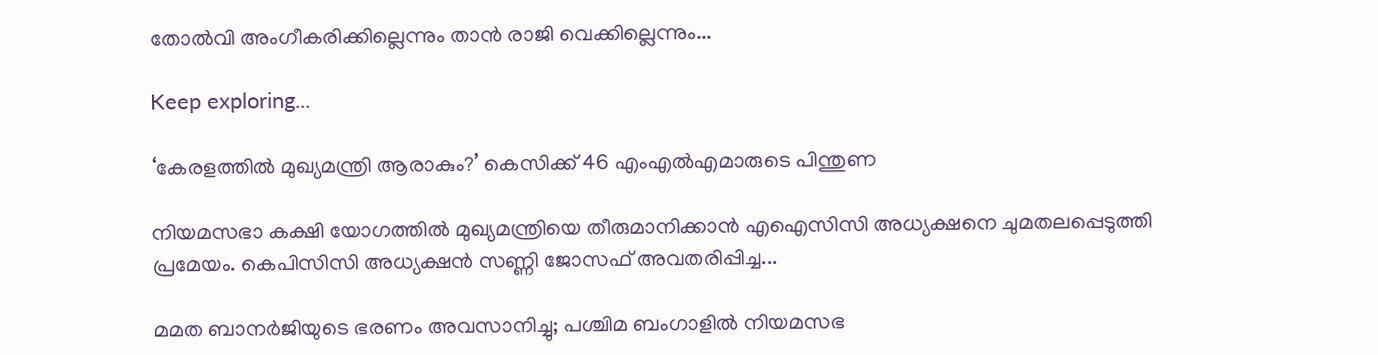തോല്‍വി അംഗീകരിക്കില്ലെന്നും താന്‍ രാജി വെക്കില്ലെന്നും...

Keep exploring...

‘കേരളത്തിൽ മുഖ്യമന്ത്രി ആരാകും?’ കെസിക്ക് 46 എംഎൽഎമാരുടെ പിന്തുണ

നിയമസഭാ കക്ഷി യോഗത്തിൽ മുഖ്യമന്ത്രിയെ തീരുമാനിക്കാന്‍ എഐസിസി അധ്യക്ഷനെ ചുമതലപ്പെടുത്തി പ്രമേയം. കെപിസിസി അധ്യക്ഷന്‍ സണ്ണി ജോസഫ് അവതരിപ്പിച്ച...

മമത ബാനര്‍ജിയുടെ ഭരണം അവസാനിച്ചു; പശ്ചിമ ബംഗാളില്‍ നിയമസഭ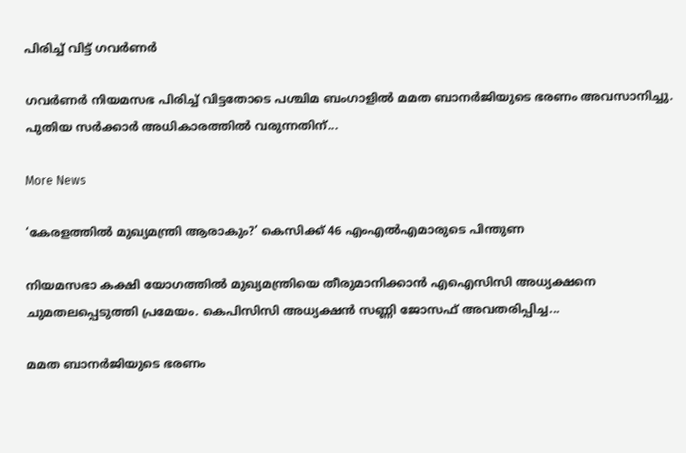പിരിച്ച് വിട്ട് ഗവര്‍ണര്‍

ഗവര്‍ണര്‍ നിയമസഭ പിരിച്ച് വിട്ടതോടെ പശ്ചിമ ബംഗാളില്‍ മമത ബാനര്‍ജിയുടെ ഭരണം അവസാനിച്ചു. പുതിയ സര്‍ക്കാര്‍ അധികാരത്തില്‍ വരുന്നതിന്...

More News

‘കേരളത്തിൽ മുഖ്യമന്ത്രി ആരാകും?’ കെസിക്ക് 46 എംഎൽഎമാരുടെ പിന്തുണ

നിയമസഭാ കക്ഷി യോഗത്തിൽ മുഖ്യമന്ത്രിയെ തീരുമാനിക്കാന്‍ എഐസിസി അധ്യക്ഷനെ ചുമതലപ്പെടുത്തി പ്രമേയം. കെപിസിസി അധ്യക്ഷന്‍ സണ്ണി ജോസഫ് അവതരിപ്പിച്ച...

മമത ബാനര്‍ജിയുടെ ഭരണം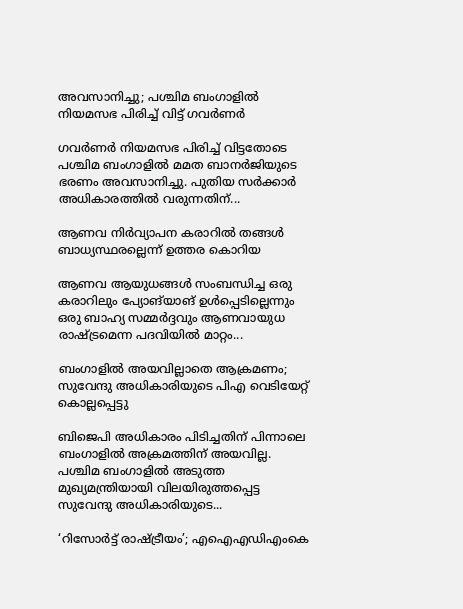അവസാനിച്ചു; പശ്ചിമ ബംഗാളില്‍ നിയമസഭ പിരിച്ച് വിട്ട് ഗവര്‍ണര്‍

ഗവര്‍ണര്‍ നിയമസഭ പിരിച്ച് വിട്ടതോടെ പശ്ചിമ ബംഗാളില്‍ മമത ബാനര്‍ജിയുടെ ഭരണം അവസാനിച്ചു. പുതിയ സര്‍ക്കാര്‍ അധികാരത്തില്‍ വരുന്നതിന്...

ആണവ നിർവ്യാപന കരാറിൽ തങ്ങൾ ബാധ്യസ്ഥരല്ലെന്ന് ഉത്തര കൊറിയ

ആണവ ആയുധങ്ങൾ സംബന്ധിച്ച ഒരു കരാറിലും പ്യോങ്‌യാങ് ഉൾപ്പെടില്ലെന്നും ഒരു ബാഹ്യ സമ്മർദ്ദവും ആണവായുധ രാഷ്ട്രമെന്ന പദവിയിൽ മാറ്റം...

ബംഗാളിൽ അയവില്ലാതെ ആക്രമണം; സുവേന്ദു അധികാരിയുടെ പിഎ വെടിയേറ്റ് കൊല്ലപ്പെട്ടു

ബിജെപി അധികാരം പിടിച്ചതിന് പിന്നാലെ ബംഗാളിൽ അക്രമത്തിന് അയവില്ല. പശ്ചിമ ബംഗാളിൽ അടുത്ത മുഖ്യമന്ത്രിയായി വിലയിരുത്തപ്പെട്ട സുവേന്ദു അധികാരിയുടെ...

‘റിസോര്‍ട്ട് രാഷ്ട്രീയം’; എഐഎഡിഎംകെ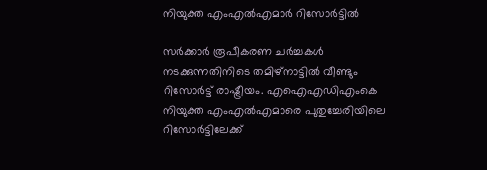നിയുക്ത എംഎല്‍എമാര്‍ റിസോര്‍ട്ടില്‍

സര്‍ക്കാര്‍ രൂപീകരണ ചര്‍ച്ചകള്‍ നടക്കുന്നതിനിടെ തമിഴ്‌നാട്ടില്‍ വീണ്ടും റിസോര്‍ട്ട് രാഷ്ട്രീയം. എഐഎഡിഎംകെ നിയുക്ത എംഎല്‍എമാരെ പുതുച്ചേരിയിലെ റിസോര്‍ട്ടിലേക്ക്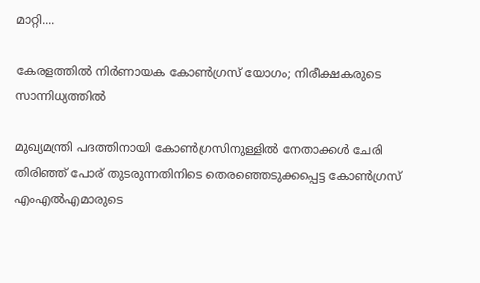മാറ്റി....

കേരളത്തിൽ നിര്‍ണായക കോണ്‍ഗ്രസ് യോഗം; നിരീക്ഷകരുടെ സാന്നിധ്യത്തില്‍

മുഖ്യമന്ത്രി പദത്തിനായി കോണ്‍ഗ്രസിനുള്ളില്‍ നേതാക്കള്‍ ചേരി തിരിഞ്ഞ് പോര് തുടരുന്നതിനിടെ തെരഞ്ഞെടുക്കപ്പെട്ട കോണ്‍ഗ്രസ് എംഎല്‍എമാരുടെ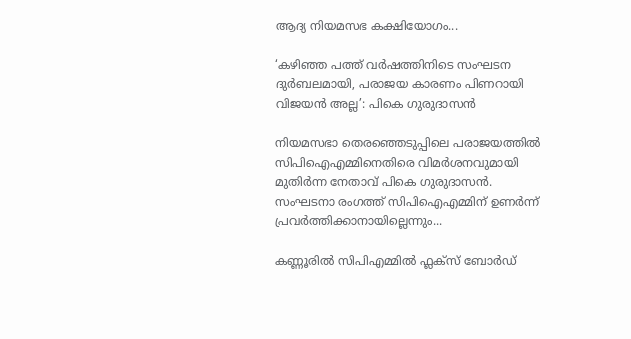ആദ്യ നിയമസഭ കക്ഷിയോഗം...

‘കഴിഞ്ഞ പത്ത് വർഷത്തിനിടെ സംഘടന ദുർബലമായി, പരാജയ കാരണം പിണറായി വിജയൻ അല്ല’: പികെ ഗുരുദാസൻ

നിയമസഭാ തെരഞ്ഞെടുപ്പിലെ പരാജയത്തിൽ സിപിഐഎമ്മിനെതിരെ വിമർശനവുമായി മുതിർന്ന നേതാവ് പികെ ഗുരുദാസൻ. സംഘടനാ രംഗത്ത് സിപിഐഎമ്മിന് ഉണർന്ന് പ്രവർത്തിക്കാനായില്ലെന്നും...

കണ്ണൂരിൽ സിപിഎമ്മിൽ ഫ്ലക്‌സ് ബോർഡ്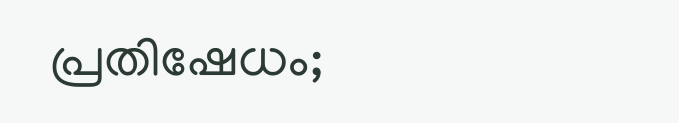പ്രതിഷേധം;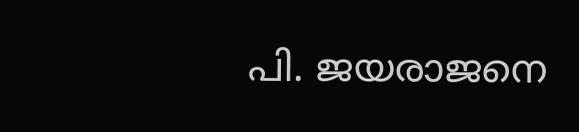പി. ജയരാജനെ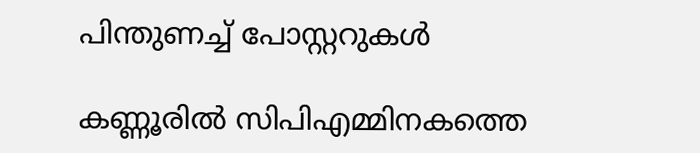പിന്തുണച്ച് പോസ്റ്ററുകൾ

കണ്ണൂരിൽ സിപിഎമ്മിനകത്തെ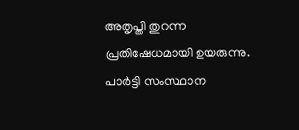അതൃപ്തി തുറന്ന പ്രതിഷേധമായി ഉയരുന്നു. പാർട്ടി സംസ്ഥാന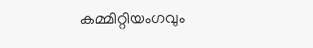കമ്മിറ്റിയംഗവും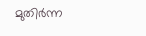മുതിർന്ന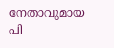നേതാവുമായ പി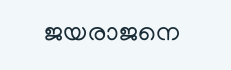ജയരാജനെ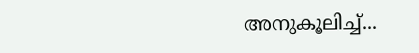അനുകൂലിച്ച്...